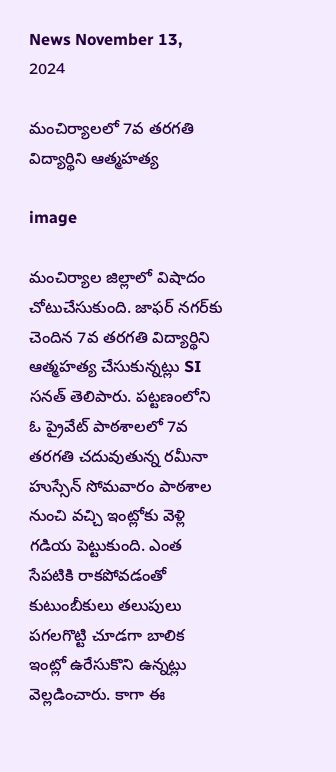News November 13, 2024

మంచిర్యాలలో 7వ తరగతి విద్యార్థిని ఆత్మహత్య

image

మంచిర్యాల జిల్లాలో విషాదం చోటుచేసుకుంది. జాఫర్ నగర్‌కు చెందిన 7వ తరగతి విద్యార్థిని ఆత్మహత్య చేసుకున్నట్లు SI సనత్ తెలిపారు. పట్టణంలోని ఓ ప్రైవేట్ పాఠశాలలో 7వ తరగతి చదువుతున్న రమీనా హుస్సేన్ సోమవారం పాఠశాల నుంచి వచ్చి ఇంట్లోకు వెళ్లి గడియ పెట్టుకుంది. ఎంత సేపటికి రాకపోవడంతో కుటుంబీకులు తలుపులు పగలగొట్టి చూడగా బాలిక ఇంట్లో ఉరేసుకొని ఉన్నట్లు వెల్లడించారు. కాగా ఈ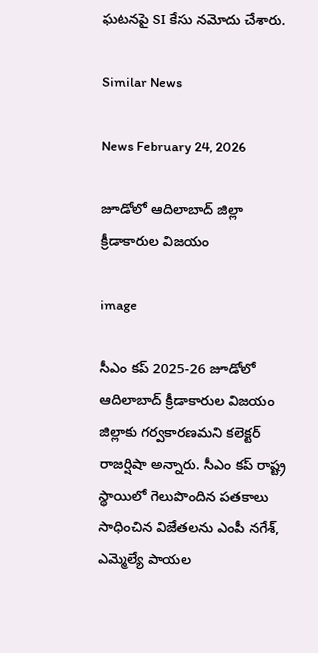ఘటనపై SI కేసు నమోదు చేశారు.

Similar News

News February 24, 2026

జూడోలో ఆదిలాబాద్ జిల్లా క్రీడాకారుల విజయం

image

సీఎం కప్ 2025-26 జూడోలో ఆదిలాబాద్ క్రీడాకారుల విజయం జిల్లాకు గర్వకారణమని కలెక్టర్ రాజర్షిషా అన్నారు. సీఎం కప్ రాష్ట్ర స్థాయిలో గెలుపొందిన పతకాలు సాధించిన విజేతలను ఎంపీ నగేశ్, ఎమ్మెల్యే పాయల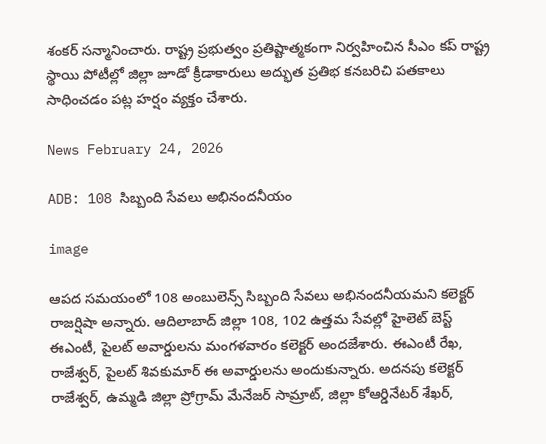శంకర్ సన్మానించారు. రాష్ట్ర ప్రభుత్వం ప్రతిష్టాత్మకంగా నిర్వహించిన సీఎం కప్ రాష్ట్ర స్థాయి పోటీల్లో జిల్లా జూడో క్రీడాకారులు అద్భుత ప్రతిభ కనబరిచి పతకాలు సాధించడం పట్ల హర్షం వ్యక్తం చేశారు.

News February 24, 2026

ADB: 108 సిబ్బంది సేవలు అభినందనీయం

image

ఆపద సమయంలో 108 అంబులెన్స్ సిబ్బంది సేవలు అభినందనీయమని కలెక్టర్ రాజర్షిషా అన్నారు. ఆదిలాబాద్ జిల్లా 108, 102 ఉత్తమ సేవల్లో హైలెట్ బెస్ట్ ఈఎంటీ, పైలట్ అవార్డులను మంగళవారం కలెక్టర్ అందజేశారు. ఈఎంటీ రేఖ, రాజేశ్వర్, పైలట్ శివకుమార్ ఈ అవార్డులను అందుకున్నారు. అదనపు కలెక్టర్ రాజేశ్వర్, ఉమ్మడి జిల్లా ప్రోగ్రామ్ మేనేజర్ సామ్రాట్, జిల్లా కోఆర్డినేటర్ శేఖర్,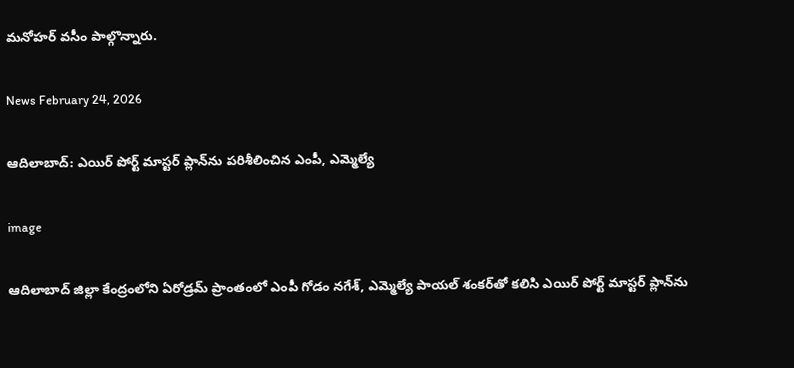మనోహర్ వసీం పాల్గొన్నారు.

News February 24, 2026

ఆదిలాబాద్: ఎయిర్ పోర్ట్ మాస్టర్ ప్లాన్‌ను పరిశీలించిన ఎంపీ, ఎమ్మెల్యే

image

ఆదిలాబాద్ జిల్లా కేంద్రంలోని ఏరోడ్రమ్‌ ప్రాంతంలో ఎంపీ గోడం నగేశ్, ఎమ్మెల్యే పాయల్ శంకర్‌తో కలిసి ఎయిర్ పోర్ట్ మాస్టర్ ప్లాన్‌ను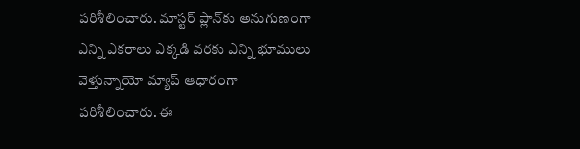పరిశీలించారు. మాస్టర్ ప్లాన్‌కు అనుగుణంగా ఎన్ని ఎకరాలు ఎక్కడి వరకు ఎన్ని భూములు వెళ్తున్నాయో మ్యాప్ ఆధారంగా పరిశీలించారు. ఈ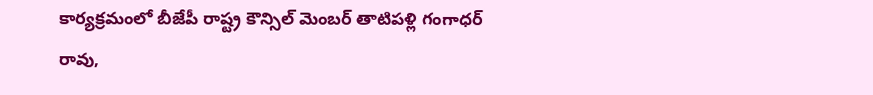కార్యక్రమంలో బీజేపీ రాష్ట్ర కౌన్సిల్ మెంబర్ తాటిపళ్లి గంగాధర్ రావు,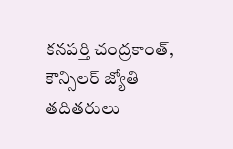కనపర్తి చంద్రకాంత్, కౌన్సిలర్ జ్యోతి తదితరులు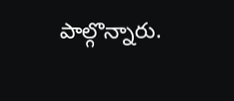పాల్గొన్నారు.